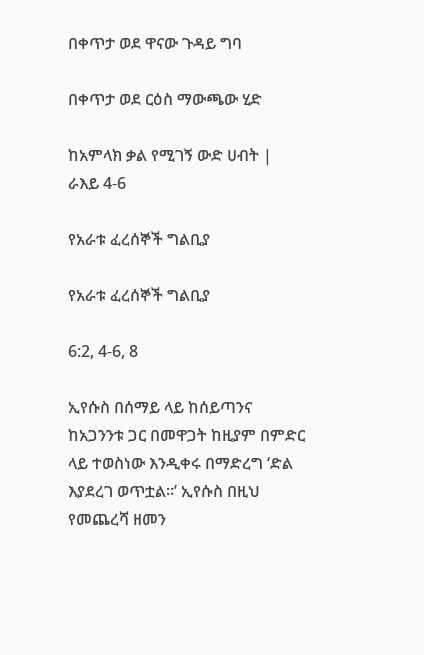በቀጥታ ወደ ዋናው ጉዳይ ግባ

በቀጥታ ወደ ርዕስ ማውጫው ሂድ

ከአምላክ ቃል የሚገኝ ውድ ሀብት | ራእይ 4-6

የአራቱ ፈረሰኞች ግልቢያ

የአራቱ ፈረሰኞች ግልቢያ

6:2, 4-6, 8

ኢየሱስ በሰማይ ላይ ከሰይጣንና ከአጋንንቱ ጋር በመዋጋት ከዚያም በምድር ላይ ተወስነው እንዲቀሩ በማድረግ ‘ድል እያደረገ ወጥቷል።’ ኢየሱስ በዚህ የመጨረሻ ዘመን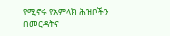የሚኖሩ የአምላክ ሕዝቦችን በመርዳትና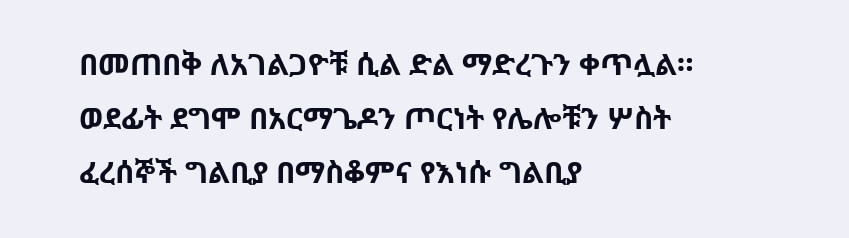በመጠበቅ ለአገልጋዮቹ ሲል ድል ማድረጉን ቀጥሏል። ወደፊት ደግሞ በአርማጌዶን ጦርነት የሌሎቹን ሦስት ፈረሰኞች ግልቢያ በማስቆምና የእነሱ ግልቢያ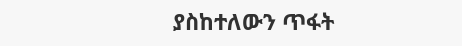ያስከተለውን ጥፋት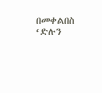በመቀልበስ ‘ድሉን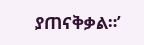ያጠናቅቃል።’